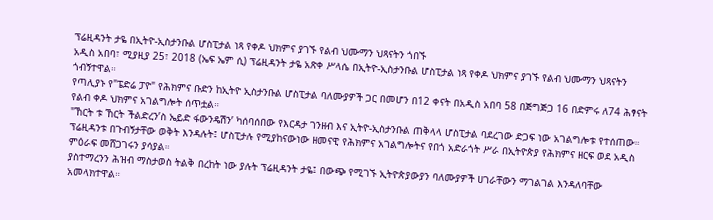ፕሬዚዳንት ታዬ በኢትዮ-ኢስታንቡል ሆስፒታል ነጻ የቀዶ ህክምና ያገኙ የልብ ህሙማን ህጻናትን ጎበኙ
አዲስ አበባ፣ ሚያዚያ 25፣ 2018 (ኤፍ ኤም ሲ) ፕሬዚዳንት ታዬ አጽቀ ሥላሴ በኢትዮ-ኢስታንቡል ሆስፒታል ነጻ የቀዶ ህክምና ያገኙ የልብ ህሙማን ህጻናትን ጎብኝተዋል።
የጣሊያኑ የ"ፔድሬ ፓዮ" የሕክምና ቡድን ከኢትዮ ኢስታንቡል ሆስፒታል ባለሙያዎች ጋር በመሆን በ12 ቀናት በአዲስ አበባ 58 በጅግጅጋ 16 በድምሩ ለ74 ሕፃናት የልብ ቀዶ ህክምና አገልግሎት ሰጥቷል።
"ኸርት ቱ ኸርት ችልድረን’ስ ኤይድ ፋውንዴሽን’ ካሰባሰበው የእርዳታ ገንዘብ እና ኢትዮ-ኢስታንቡል ጠቅላላ ሆስፒታል ባደረገው ድጋፍ ነው አገልግሎቱ የተሰጠው።
ፕሬዚዳንቱ በጉብኝታቸው ወቅት እንዳሉት፤ ሆስፒታሉ የሚያከናውነው ዘመናዊ የሕክምና አገልግሎትና የበጎ አድራጎት ሥራ በኢትዮጵያ የሕክምና ዘርፍ ወደ አዲስ ምዕራፍ መሸጋገሩን ያሳያል።
ያስተማረንን ሕዝብ ማስታወስ ትልቅ በረከት ነው ያሉት ፕሬዚዳንት ታዬ፤ በውጭ የሚገኙ ኢትዮጵያውያን ባለሙያዎች ሀገራቸውን ማገልገል እንዳለባቸው አመላክተዋል።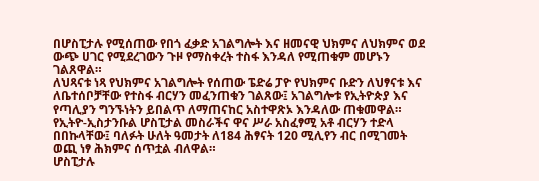በሆስፒታሉ የሚሰጠው የበጎ ፈቃድ አገልግሎት እና ዘመናዊ ህክምና ለህክምና ወደ ውጭ ሀገር የሚደረገውን ጉዞ የማስቀረት ተስፋ እንዳለ የሚጠቁም መሆኑን ገልጸዋል።
ለህጻናቱ ነጻ የህክምና አገልግሎት የሰጠው ፔድሬ ፓዮ የህክምና ቡድን ለህፃናቱ እና ለቤተሰቦቻቸው የተስፋ ብርሃን መፈንጠቁን ገልጸው፤ አገልግሎቱ የኢትዮጵያ እና የጣሊያን ግንኙነትን ይበልጥ ለማጠናከር አስተዋጽኦ እንዳለው ጠቁመዋል።
የኢትዮ-ኢስታንቡል ሆስፒታል መስራችና ዋና ሥራ አስፈፃሚ አቶ ብርሃን ተድላ በበኩላቸው፤ ባለፉት ሁለት ዓመታት ለ184 ሕፃናት 120 ሚሊየን ብር በሚገመት ወጪ ነፃ ሕክምና ሰጥቷል ብለዋል።
ሆስፒታሉ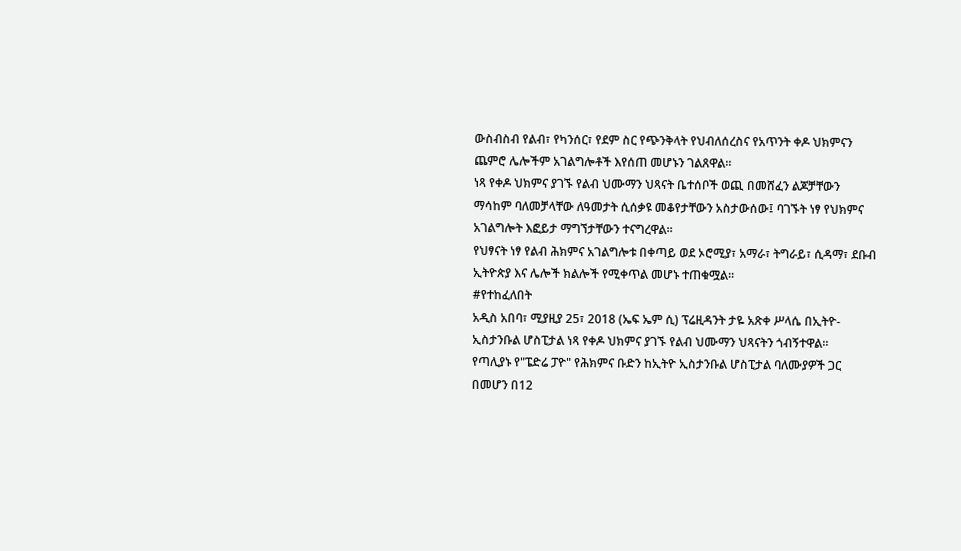ውስብስብ የልብ፣ የካንሰር፣ የደም ስር የጭንቅላት የህብለሰረስና የአጥንት ቀዶ ህክምናን ጨምሮ ሌሎችም አገልግሎቶች እየሰጠ መሆኑን ገልጸዋል።
ነጻ የቀዶ ህክምና ያገኙ የልብ ህሙማን ህጻናት ቤተሰቦች ወጪ በመሸፈን ልጆቻቸውን ማሳከም ባለመቻላቸው ለዓመታት ሲሰቃዩ መቆየታቸውን አስታውሰው፤ ባገኙት ነፃ የህክምና አገልግሎት እፎይታ ማግኘታቸውን ተናግረዋል።
የህፃናት ነፃ የልብ ሕክምና አገልግሎቱ በቀጣይ ወደ ኦሮሚያ፣ አማራ፣ ትግራይ፣ ሲዳማ፣ ደቡብ ኢትዮጵያ እና ሌሎች ክልሎች የሚቀጥል መሆኑ ተጠቁሟል።
#የተከፈለበት
አዲስ አበባ፣ ሚያዚያ 25፣ 2018 (ኤፍ ኤም ሲ) ፕሬዚዳንት ታዬ አጽቀ ሥላሴ በኢትዮ-ኢስታንቡል ሆስፒታል ነጻ የቀዶ ህክምና ያገኙ የልብ ህሙማን ህጻናትን ጎብኝተዋል።
የጣሊያኑ የ"ፔድሬ ፓዮ" የሕክምና ቡድን ከኢትዮ ኢስታንቡል ሆስፒታል ባለሙያዎች ጋር በመሆን በ12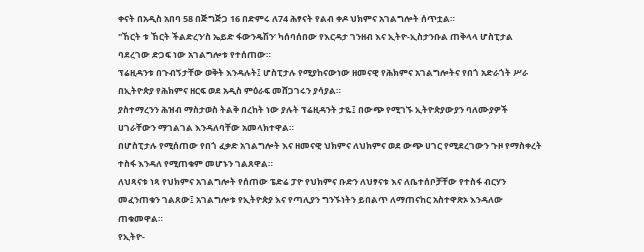ቀናት በአዲስ አበባ 58 በጅግጅጋ 16 በድምሩ ለ74 ሕፃናት የልብ ቀዶ ህክምና አገልግሎት ሰጥቷል።
"ኸርት ቱ ኸርት ችልድረን’ስ ኤይድ ፋውንዴሽን’ ካሰባሰበው የእርዳታ ገንዘብ እና ኢትዮ-ኢስታንቡል ጠቅላላ ሆስፒታል ባደረገው ድጋፍ ነው አገልግሎቱ የተሰጠው።
ፕሬዚዳንቱ በጉብኝታቸው ወቅት እንዳሉት፤ ሆስፒታሉ የሚያከናውነው ዘመናዊ የሕክምና አገልግሎትና የበጎ አድራጎት ሥራ በኢትዮጵያ የሕክምና ዘርፍ ወደ አዲስ ምዕራፍ መሸጋገሩን ያሳያል።
ያስተማረንን ሕዝብ ማስታወስ ትልቅ በረከት ነው ያሉት ፕሬዚዳንት ታዬ፤ በውጭ የሚገኙ ኢትዮጵያውያን ባለሙያዎች ሀገራቸውን ማገልገል እንዳለባቸው አመላክተዋል።
በሆስፒታሉ የሚሰጠው የበጎ ፈቃድ አገልግሎት እና ዘመናዊ ህክምና ለህክምና ወደ ውጭ ሀገር የሚደረገውን ጉዞ የማስቀረት ተስፋ እንዳለ የሚጠቁም መሆኑን ገልጸዋል።
ለህጻናቱ ነጻ የህክምና አገልግሎት የሰጠው ፔድሬ ፓዮ የህክምና ቡድን ለህፃናቱ እና ለቤተሰቦቻቸው የተስፋ ብርሃን መፈንጠቁን ገልጸው፤ አገልግሎቱ የኢትዮጵያ እና የጣሊያን ግንኙነትን ይበልጥ ለማጠናከር አስተዋጽኦ እንዳለው ጠቁመዋል።
የኢትዮ-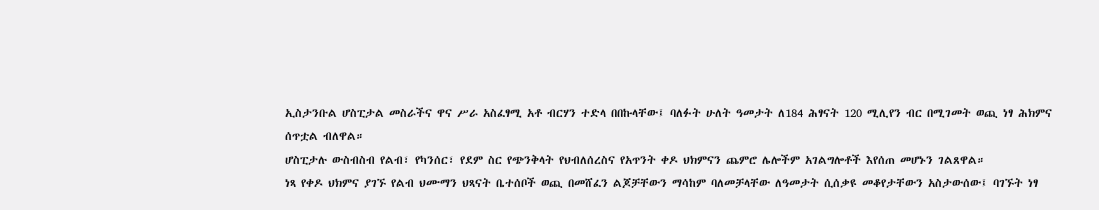ኢስታንቡል ሆስፒታል መስራችና ዋና ሥራ አስፈፃሚ አቶ ብርሃን ተድላ በበኩላቸው፤ ባለፉት ሁለት ዓመታት ለ184 ሕፃናት 120 ሚሊየን ብር በሚገመት ወጪ ነፃ ሕክምና ሰጥቷል ብለዋል።
ሆስፒታሉ ውስብስብ የልብ፣ የካንሰር፣ የደም ስር የጭንቅላት የህብለሰረስና የአጥንት ቀዶ ህክምናን ጨምሮ ሌሎችም አገልግሎቶች እየሰጠ መሆኑን ገልጸዋል።
ነጻ የቀዶ ህክምና ያገኙ የልብ ህሙማን ህጻናት ቤተሰቦች ወጪ በመሸፈን ልጆቻቸውን ማሳከም ባለመቻላቸው ለዓመታት ሲሰቃዩ መቆየታቸውን አስታውሰው፤ ባገኙት ነፃ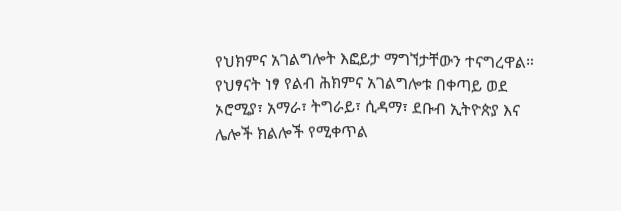የህክምና አገልግሎት እፎይታ ማግኘታቸውን ተናግረዋል።
የህፃናት ነፃ የልብ ሕክምና አገልግሎቱ በቀጣይ ወደ ኦሮሚያ፣ አማራ፣ ትግራይ፣ ሲዳማ፣ ደቡብ ኢትዮጵያ እና ሌሎች ክልሎች የሚቀጥል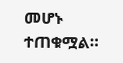መሆኑ ተጠቁሟል።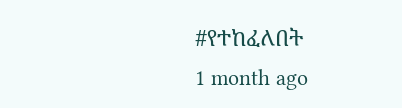#የተከፈለበት
1 month ago